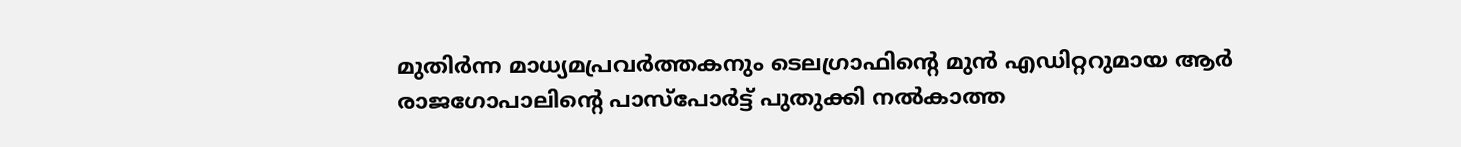മുതി‍ർന്ന മാധ്യമപ്രവർത്തകനും ടെലഗ്രാഫിന്റെ മുൻ എഡിറ്ററുമായ ആർ രാജഗോപാലിന്റെ പാസ്പോർട്ട് പുതുക്കി നൽകാത്ത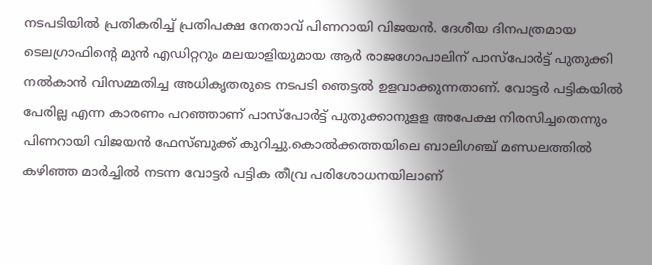നടപടിയിൽ പ്രതികരിച്ച് പ്രതിപക്ഷ നേതാവ് പിണറായി വിജയൻ. ദേശീയ ദിനപത്രമായ ടെലഗ്രാഫിന്റെ മുൻ എഡിറ്ററും മലയാളിയുമായ ആർ രാജഗോപാലിന് പാസ്പോർട്ട് പുതുക്കി നൽകാൻ വിസമ്മതിച്ച അധികൃതരുടെ നടപടി ഞെട്ടൽ ഉളവാക്കുന്നതാണ്. വോട്ടർ പട്ടികയിൽ പേരില്ല എന്ന കാരണം പറഞ്ഞാണ് പാസ്പോർട്ട് പുതുക്കാനുളള അപേക്ഷ നിരസിച്ചതെന്നും പിണറായി വിജയൻ ഫേസ്ബുക്ക് കുറിച്ചു.കൊൽക്കത്തയിലെ ബാലിഗഞ്ച് മണ്ഡലത്തിൽ കഴിഞ്ഞ മാർച്ചിൽ നടന്ന വോട്ടർ പട്ടിക തീവ്ര പരിശോധനയിലാണ്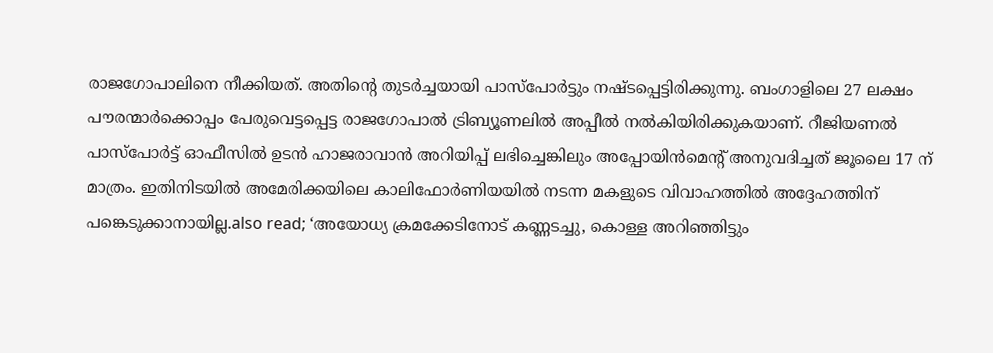രാജഗോപാലിനെ നീക്കിയത്. അതിന്റെ തുടർച്ചയായി പാസ്പോർട്ടും നഷ്ടപ്പെട്ടിരിക്കുന്നു. ബംഗാളിലെ 27 ലക്ഷം പൗരന്മാർക്കൊപ്പം പേരുവെട്ടപ്പെട്ട രാജഗോപാൽ ട്രിബ്യൂണലിൽ അപ്പീൽ നൽകിയിരിക്കുകയാണ്. റീജിയണൽ പാസ്പോർട്ട് ഓഫീസിൽ ഉടൻ ഹാജരാവാൻ അറിയിപ്പ് ലഭിച്ചെങ്കിലും അപ്പോയിൻമെന്റ് അനുവദിച്ചത് ജൂലൈ 17 ന് മാത്രം. ഇതിനിടയിൽ അമേരിക്കയിലെ കാലിഫോർണിയയിൽ നടന്ന മകളുടെ വിവാഹത്തിൽ അദ്ദേഹത്തിന് പങ്കെടുക്കാനായില്ല.also read; ‘അയോധ്യ ക്രമക്കേടിനോട് കണ്ണടച്ചു, കൊള്ള അറിഞ്ഞിട്ടും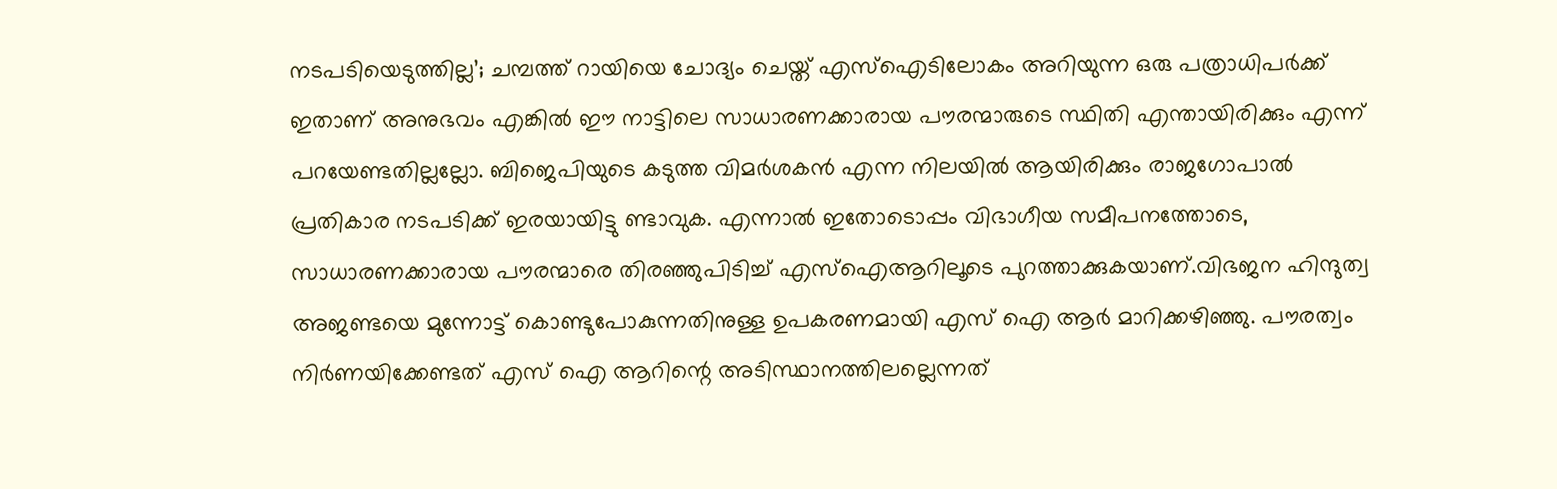നടപടിയെടുത്തില്ല’; ചമ്പത്ത് റായിയെ ചോദ്യം ചെയ്ത് എസ്ഐടിലോകം അറിയുന്ന ഒരു പത്രാധിപർക്ക് ഇതാണ് അനുഭവം എങ്കിൽ ഈ നാട്ടിലെ സാധാരണക്കാരായ പൗരന്മാരുടെ സ്ഥിതി എന്തായിരിക്കും എന്ന് പറയേണ്ടതില്ലല്ലോ. ബിജെപിയുടെ കടുത്ത വിമർശകൻ എന്ന നിലയിൽ ആയിരിക്കും രാജഗോപാൽ പ്രതികാര നടപടിക്ക് ഇരയായിട്ടു ണ്ടാവുക. എന്നാൽ ഇതോടൊപ്പം വിഭാഗീയ സമീപനത്തോടെ, സാധാരണക്കാരായ പൗരന്മാരെ തിരഞ്ഞുപിടിച്ച് എസ്ഐആറിലൂടെ പുറത്താക്കുകയാണ്.വിഭജന ഹിന്ദുത്വ അജണ്ടയെ മുന്നോട്ട് കൊണ്ടുപോകുന്നതിനുള്ള ഉപകരണമായി എസ് ഐ ആർ മാറിക്കഴിഞ്ഞു. പൗരത്വം നിർണയിക്കേണ്ടത് എസ് ഐ ആറിന്റെ അടിസ്ഥാനത്തിലല്ലെന്നത്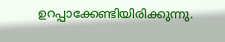ഉറപ്പാക്കേണ്ടിയിരിക്കുന്നു.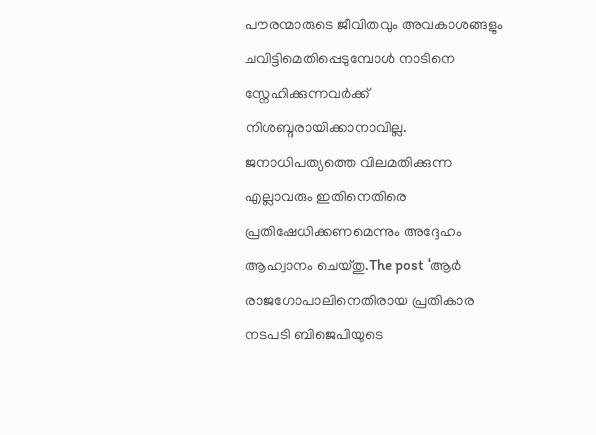പൗരന്മാരുടെ ജീവിതവും അവകാശങ്ങളും ചവിട്ടിമെതിപ്പെടുമ്പോൾ നാടിനെ സ്നേഹിക്കുന്നവർക്ക് നിശബ്ദരായിക്കാനാവില്ല. ജനാധിപത്യത്തെ വിലമതിക്കുന്ന എല്ലാവരും ഇതിനെതിരെ പ്രതിഷേധിക്കണമെന്നും അദ്ദേഹം ആഹ്വാനം ചെയ്തു.The post ‘ആർ രാജഗോപാലിനെതിരായ പ്രതികാര നടപടി ബിജെപിയുടെ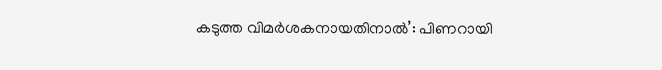കടുത്ത വിമർശകനായതിനാൽ’: പിണറായി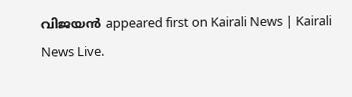വിജയൻ appeared first on Kairali News | Kairali News Live.